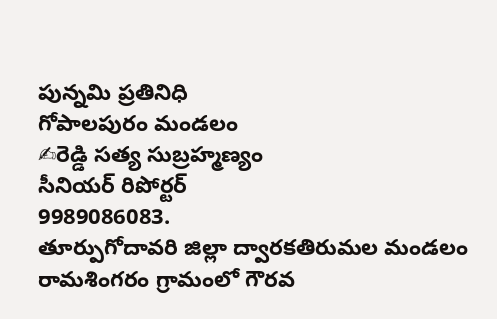పున్నమి ప్రతినిధి
గోపాలపురం మండలం
✍రెడ్డి సత్య సుబ్రహ్మణ్యం
సీనియర్ రిపోర్టర్
9989086083.
తూర్పుగోదావరి జిల్లా ద్వారకతిరుమల మండలం రామశింగరం గ్రామంలో గౌరవ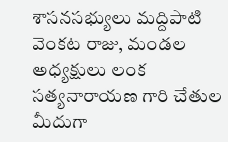శాసనసభ్యులు మద్దిపాటి వెంకట రాజు, మండల అధ్యక్షులు లంక సత్యనారాయణ గారి చేతుల మీదుగా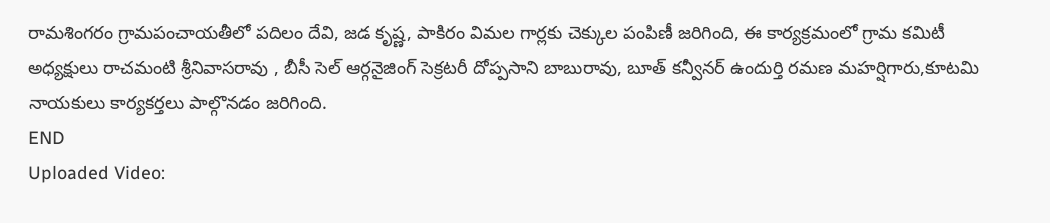రామశింగరం గ్రామపంచాయతీలో పదిలం దేవి, జడ కృష్ణ, పాకిరం విమల గార్లకు చెక్కుల పంపిణీ జరిగింది, ఈ కార్యక్రమంలో గ్రామ కమిటీ అధ్యక్షులు రాచమంటి శ్రీనివాసరావు , బీసీ సెల్ ఆర్గనైజింగ్ సెక్రటరీ దోప్పసాని బాబురావు, బూత్ కన్వీనర్ ఉందుర్తి రమణ మహర్షిగారు,కూటమి నాయకులు కార్యకర్తలు పాల్గొనడం జరిగింది.
END
Uploaded Video: